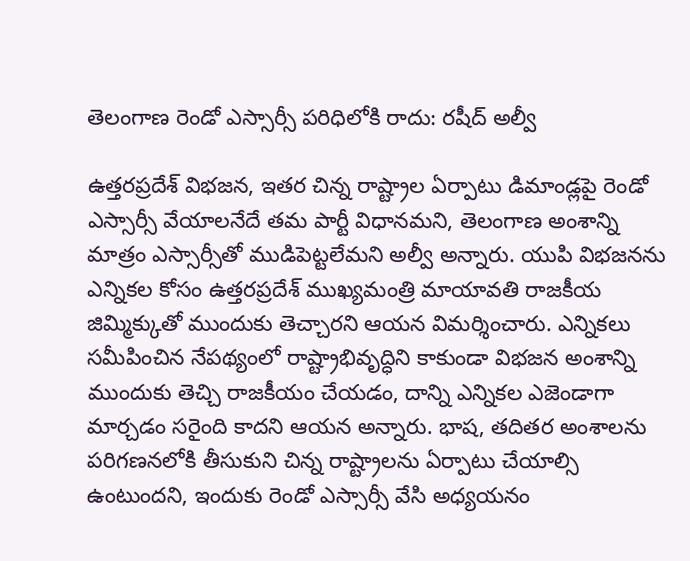తెలంగాణ రెండో ఎస్సార్సీ పరిధిలోకి రాదు: రషీద్ అల్వీ

ఉత్తరప్రదేశ్ విభజన, ఇతర చిన్న రాష్ట్రాల ఏర్పాటు డిమాండ్లపై రెండో ఎస్సార్సీ వేయాలనేదే తమ పార్టీ విధానమని, తెలంగాణ అంశాన్ని మాత్రం ఎస్సార్సీతో ముడిపెట్టలేమని అల్వీ అన్నారు. యుపి విభజనను ఎన్నికల కోసం ఉత్తరప్రదేశ్ ముఖ్యమంత్రి మాయావతి రాజకీయ జిమ్మిక్కుతో ముందుకు తెచ్చారని ఆయన విమర్శించారు. ఎన్నికలు సమీపించిన నేపథ్యంలో రాష్ట్రాభివృద్ధిని కాకుండా విభజన అంశాన్ని ముందుకు తెచ్చి రాజకీయం చేయడం, దాన్ని ఎన్నికల ఎజెండాగా మార్చడం సరైంది కాదని ఆయన అన్నారు. భాష, తదితర అంశాలను పరిగణనలోకి తీసుకుని చిన్న రాష్ట్రాలను ఏర్పాటు చేయాల్సి ఉంటుందని, ఇందుకు రెండో ఎస్సార్సీ వేసి అధ్యయనం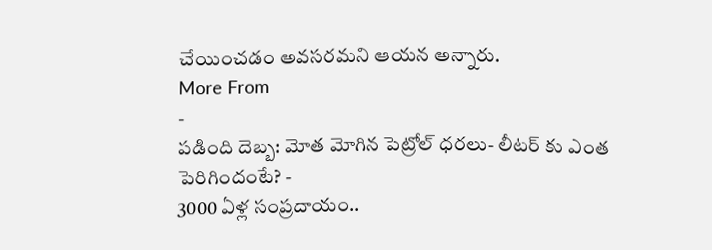చేయించడం అవసరమని ఆయన అన్నారు.
More From
-
పడింది దెబ్బ: మోత మోగిన పెట్రోల్ ధరలు- లీటర్ కు ఎంత పెరిగిందంటే? -
3000 ఏళ్ల సంప్రదాయం..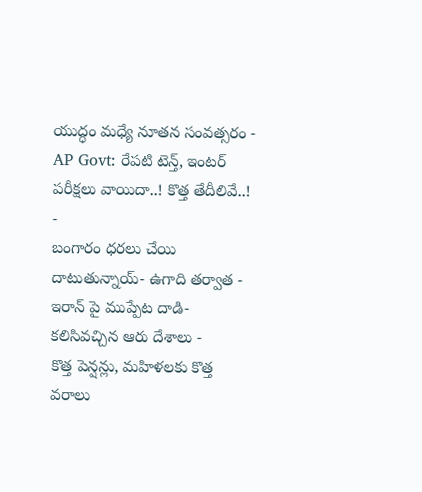యుద్ధం మధ్యే నూతన సంవత్సరం -
AP Govt: రేపటి టెన్త్, ఇంటర్ పరీక్షలు వాయిదా..! కొత్త తేదీలివే..! -
బంగారం ధరలు చేయి దాటుతున్నాయ్- ఉగాది తర్వాత -
ఇరాన్ పై ముప్పేట దాడి- కలిసివచ్చిన ఆరు దేశాలు -
కొత్త పెన్షన్లు, మహిళలకు కొత్త వరాలు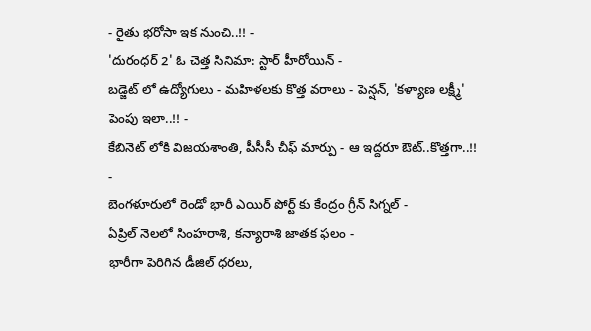- రైతు భరోసా ఇక నుంచి..!! -
'దురంధర్ 2' ఓ చెత్త సినిమా: స్టార్ హీరోయిన్ -
బడ్జెట్ లో ఉద్యోగులు - మహిళలకు కొత్త వరాలు - పెన్షన్, 'కళ్యాణ లక్ష్మీ' పెంపు ఇలా..!! -
కేబినెట్ లోకి విజయశాంతి, పీసీసీ చీఫ్ మార్పు - ఆ ఇద్దరూ ఔట్..కొత్తగా..!! -
బెంగళూరులో రెండో భారీ ఎయిర్ పోర్ట్ కు కేంద్రం గ్రీన్ సిగ్నల్ -
ఏప్రిల్ నెలలో సింహరాశి, కన్యారాశి జాతక ఫలం -
భారీగా పెరిగిన డీజిల్ ధరలు,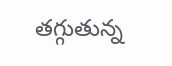తగ్గుతున్న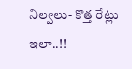నిల్వలు- కొత్త రేట్లు ఇలా..!!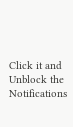Click it and Unblock the Notifications